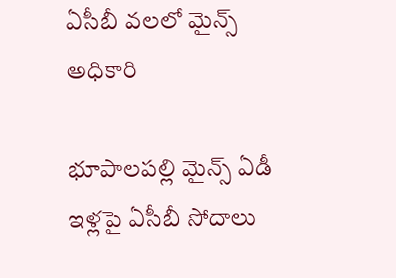ఏసీబీ వలలో మైన్స్ అధికారి

భూపాలపల్లి మైన్స్ ఏడీ ఇళ్లపై ఏసీబీ సోదాలు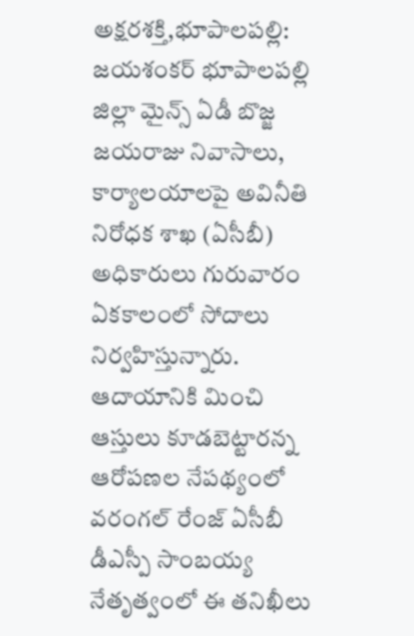అక్షరశక్తి,భూపాలపల్లి: జయశంకర్ భూపాలపల్లి జిల్లా మైన్స్ ఏడీ బొజ్జ జయరాజు నివాసాలు, కార్యాలయాలపై అవినీతి నిరోధక శాఖ (ఏసీబీ) అధికారులు గురువారం ఏకకాలంలో సోదాలు నిర్వహిస్తున్నారు. ఆదాయానికి మించి ఆస్తులు కూడబెట్టారన్న ఆరోపణల నేపథ్యంలో వరంగల్ రేంజ్ ఏసీబీ డీఎస్పీ సాంబయ్య నేతృత్వంలో ఈ తనిఖీలు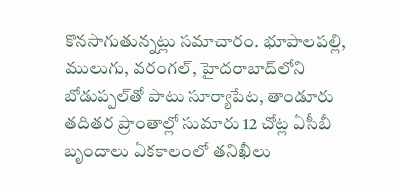కొనసాగుతున్నట్లు సమాచారం. భూపాలపల్లి, ములుగు, వరంగల్, హైదరాబాద్‌లోని బోడుప్పల్‌తో పాటు సూర్యాపేట, తాండూరు తదితర ప్రాంతాల్లో సుమారు 12 చోట్ల ఏసీబీ బృందాలు ఏకకాలంలో తనిఖీలు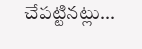చేపట్టినట్లు...